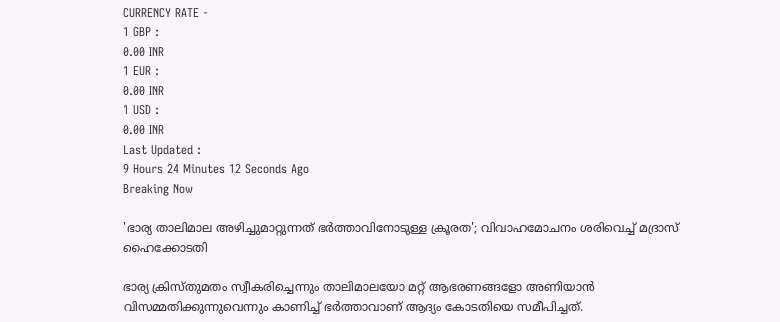CURRENCY RATE -
1 GBP :
0.00 INR
1 EUR :
0.00 INR
1 USD :
0.00 INR
Last Updated :
9 Hours 24 Minutes 12 Seconds Ago
Breaking Now

'ഭാര്യ താലിമാല അഴിച്ചുമാറ്റുന്നത് ഭര്‍ത്താവിനോടുള്ള ക്രൂരത'; വിവാഹമോചനം ശരിവെച്ച് മദ്രാസ് ഹൈക്കോടതി

ഭാര്യ ക്രിസ്തുമതം സ്വീകരിച്ചെന്നും താലിമാലയോ മറ്റ് ആഭരണങ്ങളോ അണിയാന്‍ വിസമ്മതിക്കുന്നുവെന്നും കാണിച്ച് ഭര്‍ത്താവാണ് ആദ്യം കോടതിയെ സമീപിച്ചത്.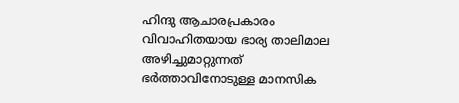ഹിന്ദു ആചാരപ്രകാരം വിവാഹിതയായ ഭാര്യ താലിമാല അഴിച്ചുമാറ്റുന്നത് ഭര്‍ത്താവിനോടുള്ള മാനസിക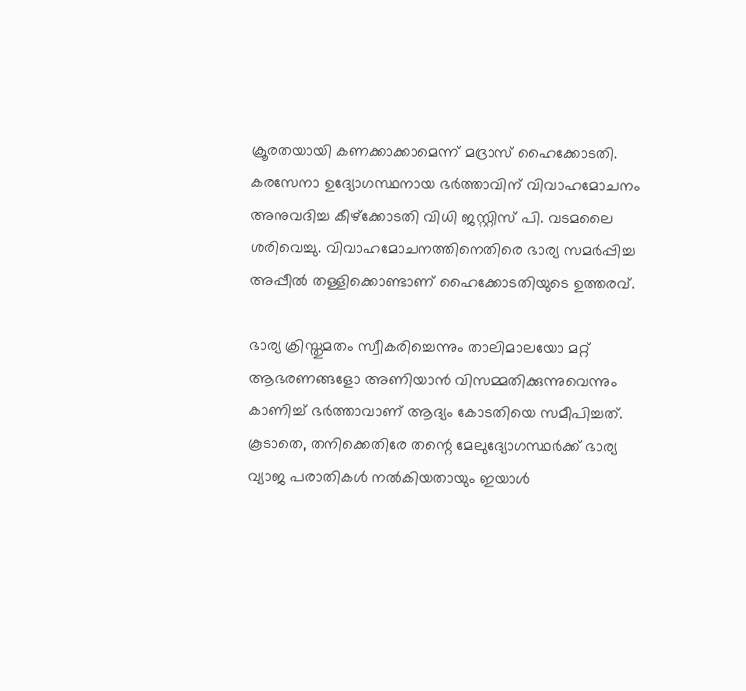ക്രൂരതയായി കണക്കാക്കാമെന്ന് മദ്രാസ് ഹൈക്കോടതി. കരസേനാ ഉദ്യോഗസ്ഥനായ ഭര്‍ത്താവിന് വിവാഹമോചനം അനുവദിച്ച കീഴ്‌ക്കോടതി വിധി ജസ്റ്റിസ് പി. വടമലൈ ശരിവെച്ചു. വിവാഹമോചനത്തിനെതിരെ ഭാര്യ സമര്‍പ്പിച്ച അപ്പീല്‍ തള്ളിക്കൊണ്ടാണ് ഹൈക്കോടതിയുടെ ഉത്തരവ്.

ഭാര്യ ക്രിസ്തുമതം സ്വീകരിച്ചെന്നും താലിമാലയോ മറ്റ് ആഭരണങ്ങളോ അണിയാന്‍ വിസമ്മതിക്കുന്നുവെന്നും കാണിച്ച് ഭര്‍ത്താവാണ് ആദ്യം കോടതിയെ സമീപിച്ചത്. കൂടാതെ, തനിക്കെതിരേ തന്റെ മേലുദ്യോഗസ്ഥര്‍ക്ക് ഭാര്യ വ്യാജ പരാതികള്‍ നല്‍കിയതായും ഇയാള്‍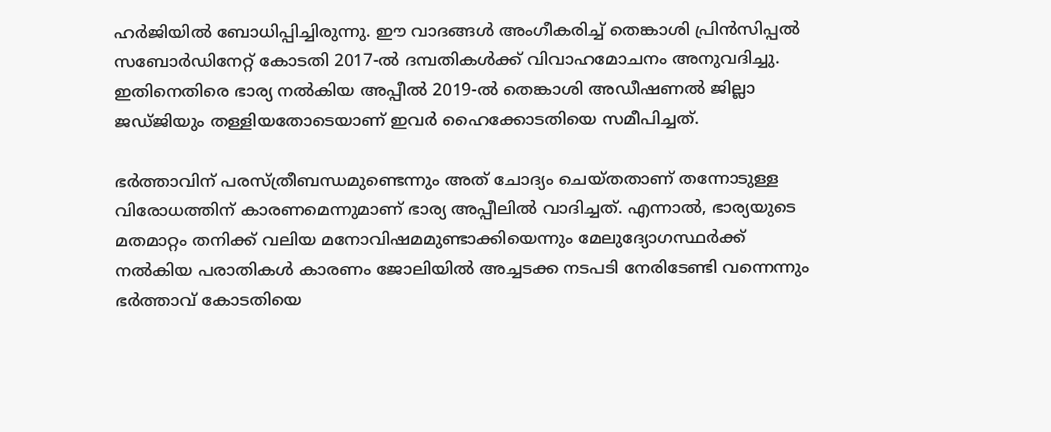ഹര്‍ജിയില്‍ ബോധിപ്പിച്ചിരുന്നു. ഈ വാദങ്ങള്‍ അംഗീകരിച്ച് തെങ്കാശി പ്രിന്‍സിപ്പല്‍ സബോര്‍ഡിനേറ്റ് കോടതി 2017-ല്‍ ദമ്പതികള്‍ക്ക് വിവാഹമോചനം അനുവദിച്ചു. ഇതിനെതിരെ ഭാര്യ നല്‍കിയ അപ്പീല്‍ 2019-ല്‍ തെങ്കാശി അഡീഷണല്‍ ജില്ലാ ജഡ്ജിയും തള്ളിയതോടെയാണ് ഇവര്‍ ഹൈക്കോടതിയെ സമീപിച്ചത്.

ഭര്‍ത്താവിന് പരസ്ത്രീബന്ധമുണ്ടെന്നും അത് ചോദ്യം ചെയ്തതാണ് തന്നോടുള്ള വിരോധത്തിന് കാരണമെന്നുമാണ് ഭാര്യ അപ്പീലില്‍ വാദിച്ചത്. എന്നാല്‍, ഭാര്യയുടെ മതമാറ്റം തനിക്ക് വലിയ മനോവിഷമമുണ്ടാക്കിയെന്നും മേലുദ്യോഗസ്ഥര്‍ക്ക് നല്‍കിയ പരാതികള്‍ കാരണം ജോലിയില്‍ അച്ചടക്ക നടപടി നേരിടേണ്ടി വന്നെന്നും ഭര്‍ത്താവ് കോടതിയെ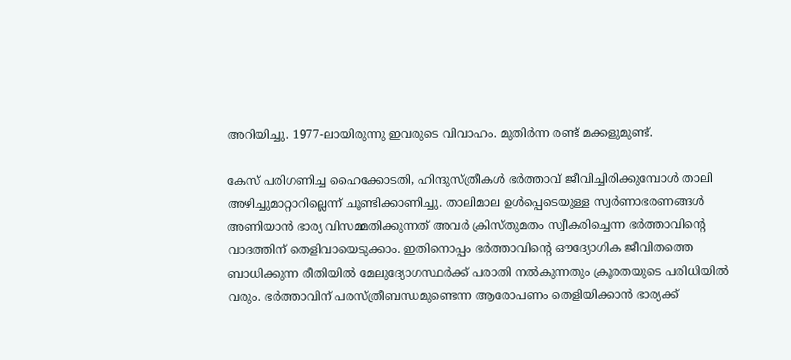അറിയിച്ചു. 1977-ലായിരുന്നു ഇവരുടെ വിവാഹം. മുതിര്‍ന്ന രണ്ട് മക്കളുമുണ്ട്.

കേസ് പരിഗണിച്ച ഹൈക്കോടതി, ഹിന്ദുസ്ത്രീകള്‍ ഭര്‍ത്താവ് ജീവിച്ചിരിക്കുമ്പോള്‍ താലി അഴിച്ചുമാറ്റാറില്ലെന്ന് ചൂണ്ടിക്കാണിച്ചു. താലിമാല ഉള്‍പ്പെടെയുള്ള സ്വര്‍ണാഭരണങ്ങള്‍ അണിയാന്‍ ഭാര്യ വിസമ്മതിക്കുന്നത് അവര്‍ ക്രിസ്തുമതം സ്വീകരിച്ചെന്ന ഭര്‍ത്താവിന്റെ വാദത്തിന് തെളിവായെടുക്കാം. ഇതിനൊപ്പം ഭര്‍ത്താവിന്റെ ഔദ്യോഗിക ജീവിതത്തെ ബാധിക്കുന്ന രീതിയില്‍ മേലുദ്യോഗസ്ഥര്‍ക്ക് പരാതി നല്‍കുന്നതും ക്രൂരതയുടെ പരിധിയില്‍ വരും. ഭര്‍ത്താവിന് പരസ്ത്രീബന്ധമുണ്ടെന്ന ആരോപണം തെളിയിക്കാന്‍ ഭാര്യക്ക്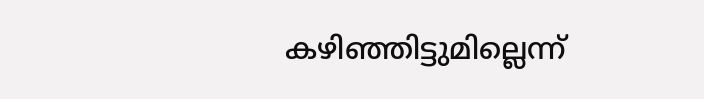കഴിഞ്ഞിട്ടുമില്ലെന്ന്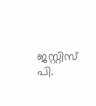ജസ്റ്റിസ് പി.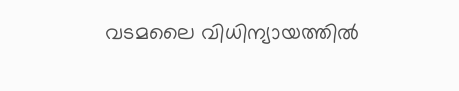വടമലൈ വിധിന്യായത്തില്‍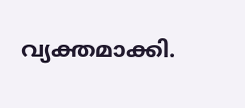വ്യക്തമാക്കി.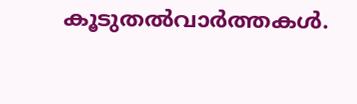കൂടുതല്‍വാര്‍ത്തകള്‍.